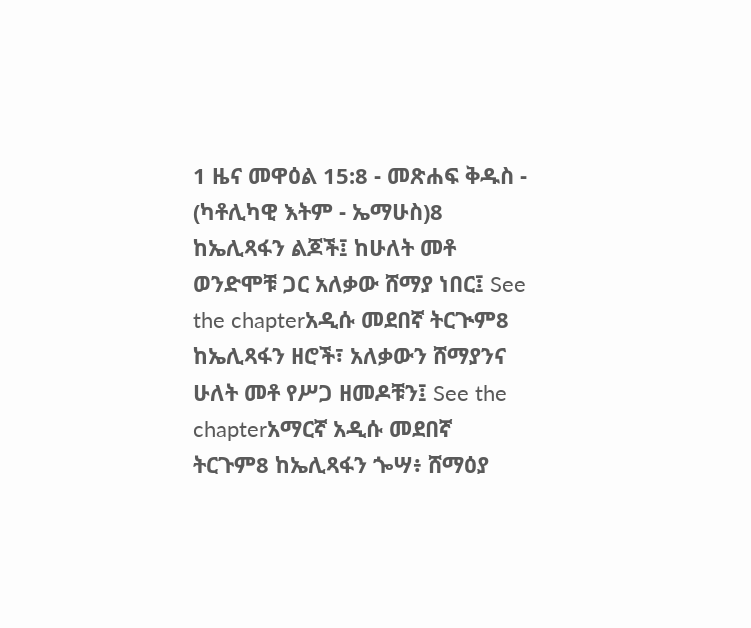1 ዜና መዋዕል 15:8 - መጽሐፍ ቅዱስ - (ካቶሊካዊ እትም - ኤማሁስ)8 ከኤሊጻፋን ልጆች፤ ከሁለት መቶ ወንድሞቹ ጋር አለቃው ሸማያ ነበር፤ See the chapterአዲሱ መደበኛ ትርጒም8 ከኤሊጻፋን ዘሮች፣ አለቃውን ሸማያንና ሁለት መቶ የሥጋ ዘመዶቹን፤ See the chapterአማርኛ አዲሱ መደበኛ ትርጉም8 ከኤሊጻፋን ጐሣ፥ ሸማዕያ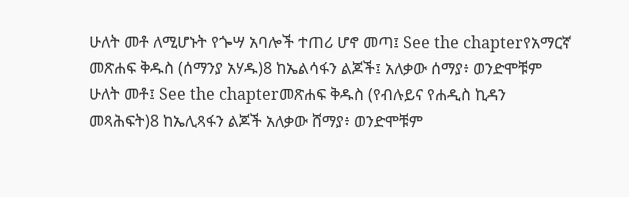ሁለት መቶ ለሚሆኑት የጐሣ አባሎች ተጠሪ ሆኖ መጣ፤ See the chapterየአማርኛ መጽሐፍ ቅዱስ (ሰማንያ አሃዱ)8 ከኤልሳፋን ልጆች፤ አለቃው ሰማያ፥ ወንድሞቹም ሁለት መቶ፤ See the chapterመጽሐፍ ቅዱስ (የብሉይና የሐዲስ ኪዳን መጻሕፍት)8 ከኤሊጻፋን ልጆች አለቃው ሸማያ፥ ወንድሞቹም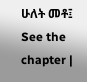ሁለት መቶ፤ See the chapter |